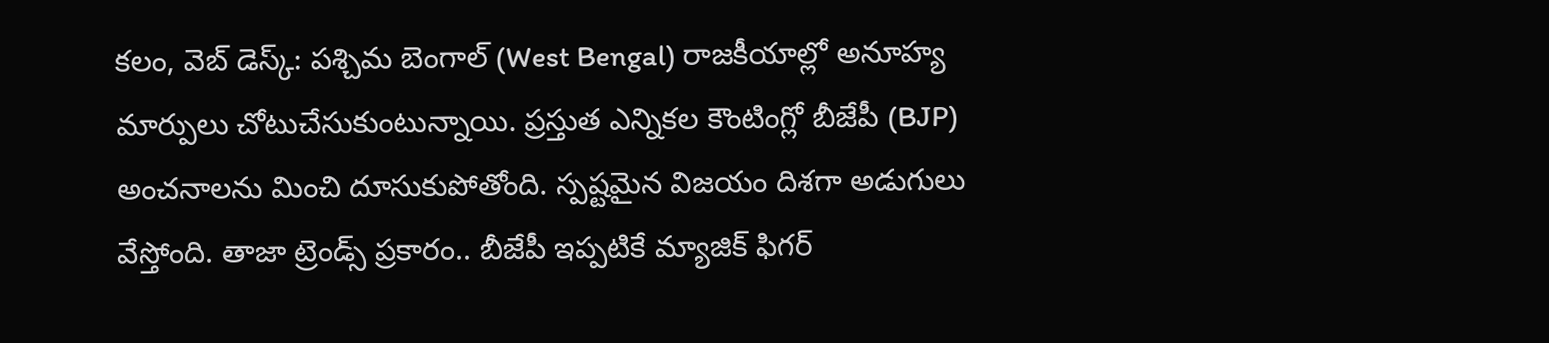కలం, వెబ్ డెస్క్: పశ్చిమ బెంగాల్ (West Bengal) రాజకీయాల్లో అనూహ్య మార్పులు చోటుచేసుకుంటున్నాయి. ప్రస్తుత ఎన్నికల కౌంటింగ్లో బీజేపీ (BJP) అంచనాలను మించి దూసుకుపోతోంది. స్పష్టమైన విజయం దిశగా అడుగులు వేస్తోంది. తాజా ట్రెండ్స్ ప్రకారం.. బీజేపీ ఇప్పటికే మ్యాజిక్ ఫిగర్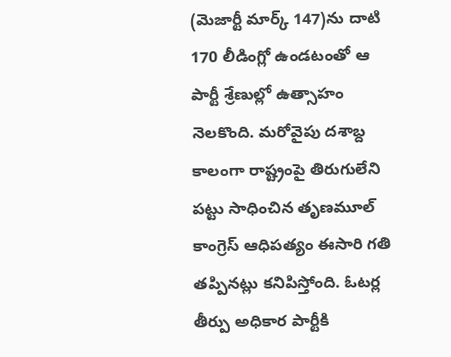(మెజార్టీ మార్క్ 147)ను దాటి 170 లీడింగ్లో ఉండటంతో ఆ పార్టీ శ్రేణుల్లో ఉత్సాహం నెలకొంది. మరోవైపు దశాబ్ద కాలంగా రాష్ట్రంపై తిరుగులేని పట్టు సాధించిన తృణమూల్ కాంగ్రెస్ ఆధిపత్యం ఈసారి గతి తప్పినట్లు కనిపిస్తోంది. ఓటర్ల తీర్పు అధికార పార్టీకి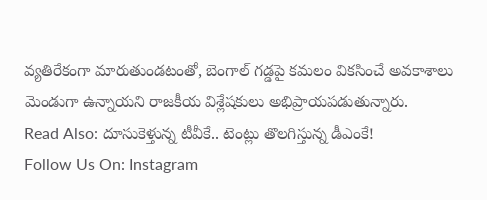వ్యతిరేకంగా మారుతుండటంతో, బెంగాల్ గడ్డపై కమలం వికసించే అవకాశాలు మెండుగా ఉన్నాయని రాజకీయ విశ్లేషకులు అభిప్రాయపడుతున్నారు.
Read Also: దూసుకెళ్తున్న టీవీకే.. టెంట్లు తొలగిస్తున్న డీఎంకే!
Follow Us On: Instagram